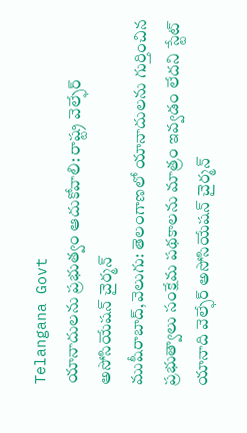Telangana Govt
యానాదులను ప్రభుత్వం ఆదుకోవాలి: రాష్ట్ర వెల్ఫేర్ అసోసియేషన్ చైర్మన్
ముషీరాబాద్,వెలుగు: తెలంగాణలో యానాదులను గుర్తించిన ప్రభుత్వాలు సంక్షేమ పథకాలను మాత్రం ఇవ్వడం లేదని స్టేట్ యానాది వెల్ఫేర్ అసోసియేషన్ చైర్మన్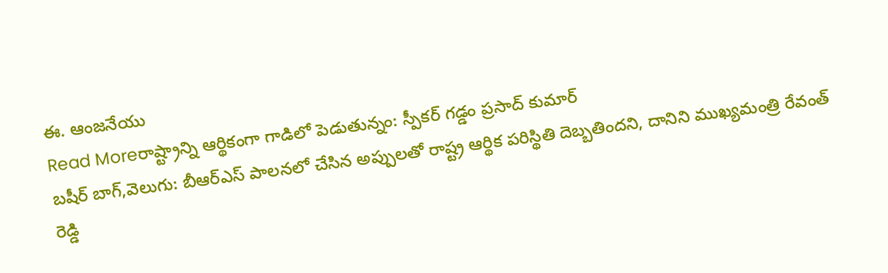ఈ. ఆంజనేయు
Read Moreరాష్ట్రాన్ని ఆర్థికంగా గాడిలో పెడుతున్నం: స్పీకర్ గడ్డం ప్రసాద్ కుమార్
బషీర్ బాగ్,వెలుగు: బీఆర్ఎస్ పాలనలో చేసిన అప్పులతో రాష్ట్ర ఆర్థిక పరిస్థితి దెబ్బతిందని, దానిని ముఖ్యమంత్రి రేవంత్ రెడ్డి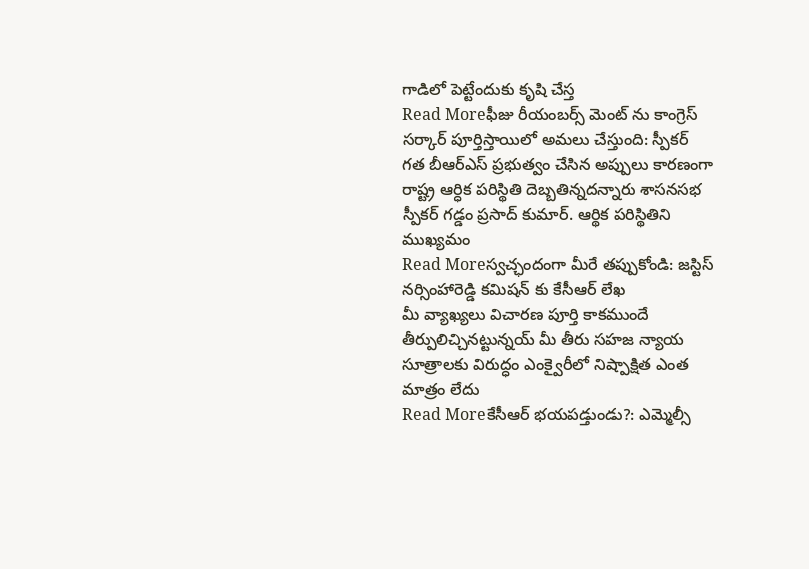గాడిలో పెట్టేందుకు కృషి చేస్త
Read Moreఫీజు రీయంబర్స్ మెంట్ ను కాంగ్రెస్ సర్కార్ పూర్తిస్తాయిలో అమలు చేస్తుంది: స్పీకర్
గత బీఆర్ఎస్ ప్రభుత్వం చేసిన అప్పులు కారణంగా రాష్ట్ర ఆర్ధిక పరిస్థితి దెబ్బతిన్నదన్నారు శాసనసభ స్పీకర్ గడ్డం ప్రసాద్ కుమార్. ఆర్థిక పరిస్థితిని ముఖ్యమం
Read Moreస్వచ్ఛందంగా మీరే తప్పుకోండి: జస్టిస్ నర్సింహారెడ్డి కమిషన్ కు కేసీఆర్ లేఖ
మీ వ్యాఖ్యలు విచారణ పూర్తి కాకముందే తీర్పులిచ్చినట్టున్నయ్ మీ తీరు సహజ న్యాయ సూత్రాలకు విరుద్ధం ఎంక్వైరీలో నిష్పాక్షిత ఎంత మాత్రం లేదు
Read Moreకేసీఆర్ భయపడ్తుండు?: ఎమ్మెల్సీ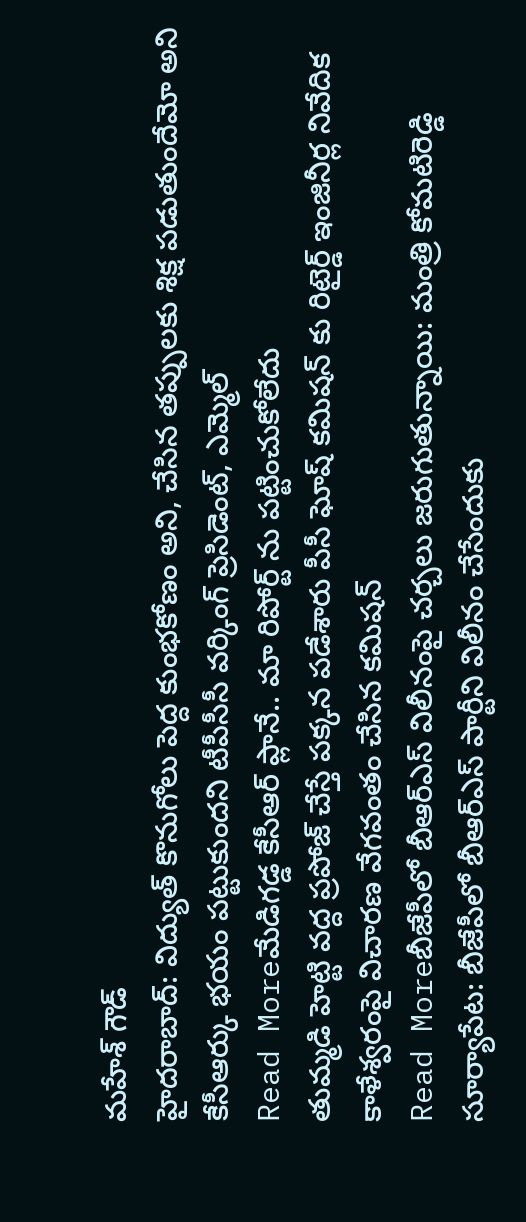మహేశ్ గౌడ్
హైదరాబాద్: విద్యుత్ కొనుగోలు పెద్ద కుంభకోణం అని, చేసిన తప్పులకు శిక్ష పడుతుందేమో అని కేసీఆర్కు భయం పట్టుకుందని టీపీసీసీ వర్కింగ్ ప్రెసిడెంట్, ఎమ్మెల్
Read Moreమేడిగడ్డ కేసీఆర్ ప్లానే.. మా రిపోర్ట్ ను పట్టించుకోలేదు
తుమ్మడి హెట్టి వద్ద ప్రపోజ్ చేస్తే పక్కన పడేశారు పీసీ ఘోష్ కమిషన్ కు రిటైర్డ్ ఇంజినీర్ల నివేదిక కాళేశ్వరంపై విచారణ వేగవంతం చేసిన కమిషన్
Read Moreబీజేపీలో బీఆర్ఎస్ విలీనంపై చర్చలు జరుగుతున్నాయి: మంత్రి కోమటిరెడ్డి
సూర్యాపేట: బీజేపీలో బీఆర్ఎస్ పార్టీని విలీనం చేసేందుకు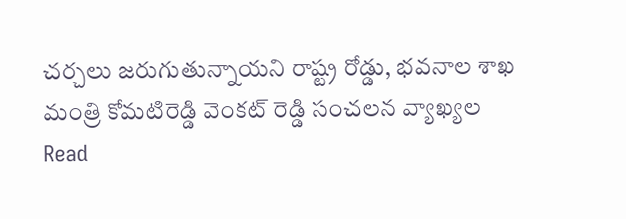చర్చలు జరుగుతున్నాయని రాష్ట్ర రోడ్డు, భవనాల శాఖ మంత్రి కోమటిరెడ్డి వెంకట్ రెడ్డి సంచలన వ్యాఖ్యల
Read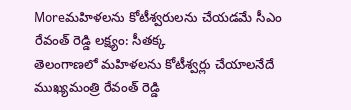Moreమహిళలను కోటీశ్వరులను చేయడమే సీఎం రేవంత్ రెడ్డి లక్ష్యం: సీతక్క
తెలంగాణలో మహిళలను కోటీశ్వర్లు చేయాలనేదే ముఖ్యమంత్రి రేవంత్ రెడ్డి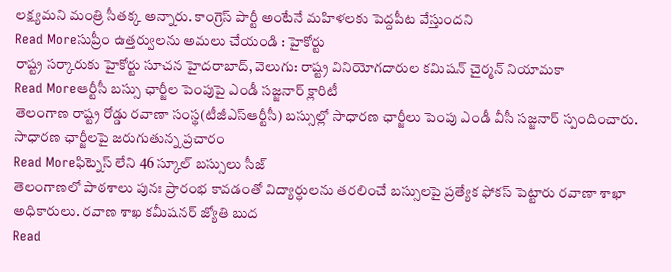లక్ష్యమని మంత్రి సీతక్క అన్నారు. కాంగ్రెస్ పార్టీ అంటేనే మహిళలకు పెద్దపీట వేస్తుందని
Read Moreసుప్రీం ఉత్తర్వులను అమలు చేయండి : హైకోర్టు
రాష్ట్ర సర్కారుకు హైకోర్టు సూచన హైదరాబాద్, వెలుగు: రాష్ట్ర వినియోగదారుల కమిషన్ చైర్మన్ నియామకా
Read Moreఆర్టీసీ బస్సు ఛార్జీల పెంపుపై ఎండీ సజ్జనార్ క్లారిటీ
తెలంగాణ రాష్ట్ర రోడ్డు రవాణా సంస్థ(టీజీఎస్ఆర్టీసీ) బస్సుల్లో సాధారణ ఛార్జీలు పెంపు ఎండీ వీసీ సజ్జనార్ స్పందించారు. సాధారణ ఛార్జీలపై జరుగుతున్న ప్రచారం
Read Moreఫిట్నెస్ లేని 46 స్కూల్ బస్సులు సీజ్
తెలంగాణలో పాఠశాలు పునః ప్రారంభ కావడంతో విద్యార్ధులను తరలించే బస్సులపై ప్రత్యేక ఫోకస్ పెట్టారు రవాణా శాఖా అధికారులు. రవాణ శాఖ కమీషనర్ జ్యోతి బుద
Read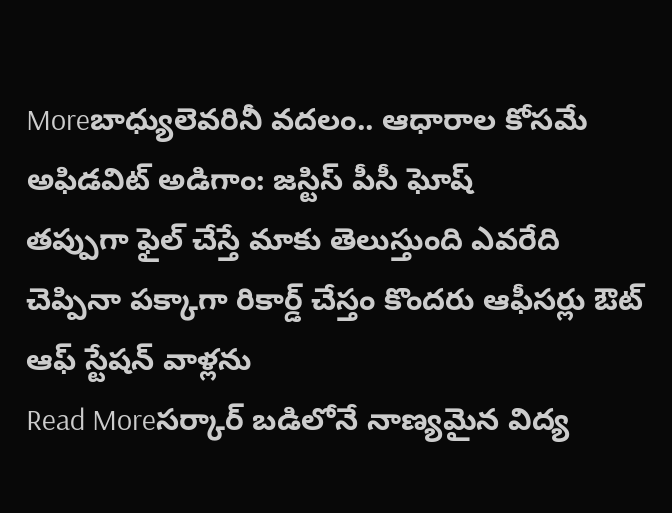Moreబాధ్యులెవరినీ వదలం.. ఆధారాల కోసమే అఫిడవిట్ అడిగాం: జస్టిస్ పీసీ ఘోష్
తప్పుగా ఫైల్ చేస్తే మాకు తెలుస్తుంది ఎవరేది చెప్పినా పక్కాగా రికార్డ్ చేస్తం కొందరు ఆఫీసర్లు ఔట్ ఆఫ్ స్టేషన్ వాళ్లను
Read Moreసర్కార్ బడిలోనే నాణ్యమైన విద్య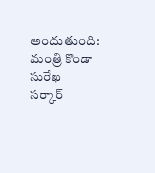అందుతుంది: మంత్రి కొండా సురేఖ
సర్కార్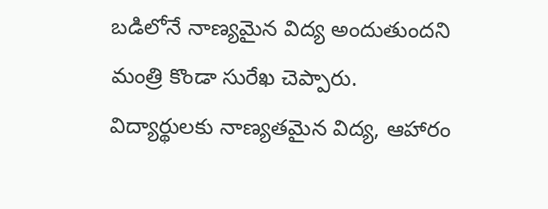బడిలోనే నాణ్యమైన విద్య అందుతుందని మంత్రి కొండా సురేఖ చెప్పారు. విద్యార్థులకు నాణ్యతమైన విద్య, ఆహారం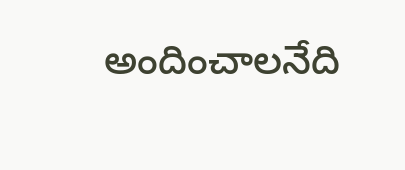అందించాలనేది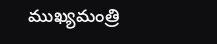ముఖ్యమంత్రి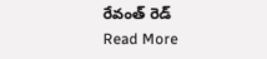రేవంత్ రెడ్
Read More